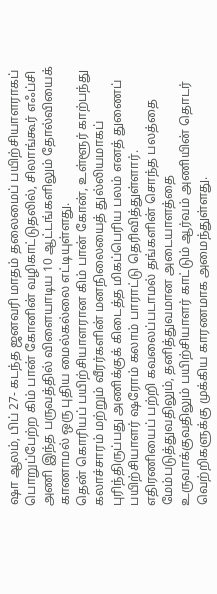ஷா ஆலம், பிப் 27- கடந்த ஜனவரி மாதம் தலைமைப் பயிற்சியாளராகப் பொறுப்பேற்ற கிம் பான் கோனின் வழிகாட்டுதலில், சிலாங்கூர் எஃப்சி அணி இந்த பருவத்தில் விளையாடிய 10 ஆட்டங்களிலும் தோல்வியைக் காணாமல் ஒரு புதிய மைல்கல்லை எட்டியுள்ளது.
தென் கொரியப் பயிற்சியாளரான கிம் பான் கோன், உள்ளூர் காற்பந்து கலாச்சாரம் மற்றும் வீரர்களின் மனநிலையைத் துல்லியமாகப் புரிந்திருப்பது அணிக்குக் கிடைத்த மிகப்பெரிய பலம் எனத் துணைப் பயிற்சியாளர் ஷரோம் கலாம் பாராட்டு தெரிவித்துள்ளார்.
எதிரணியைப் பற்றி கவலைப்படாமல் தங்களின் சொந்த பலத்தை மேம்படுத்துவதிலும், தனித்துவமான அடையாளத்தை உருவாக்குவதிலும் பயிற்சியாளர் காட்டும் ஆர்வம் அணியின் தொடர் வெற்றிகளுக்கு முக்கிய காரணமாக அமைந்துள்ளது.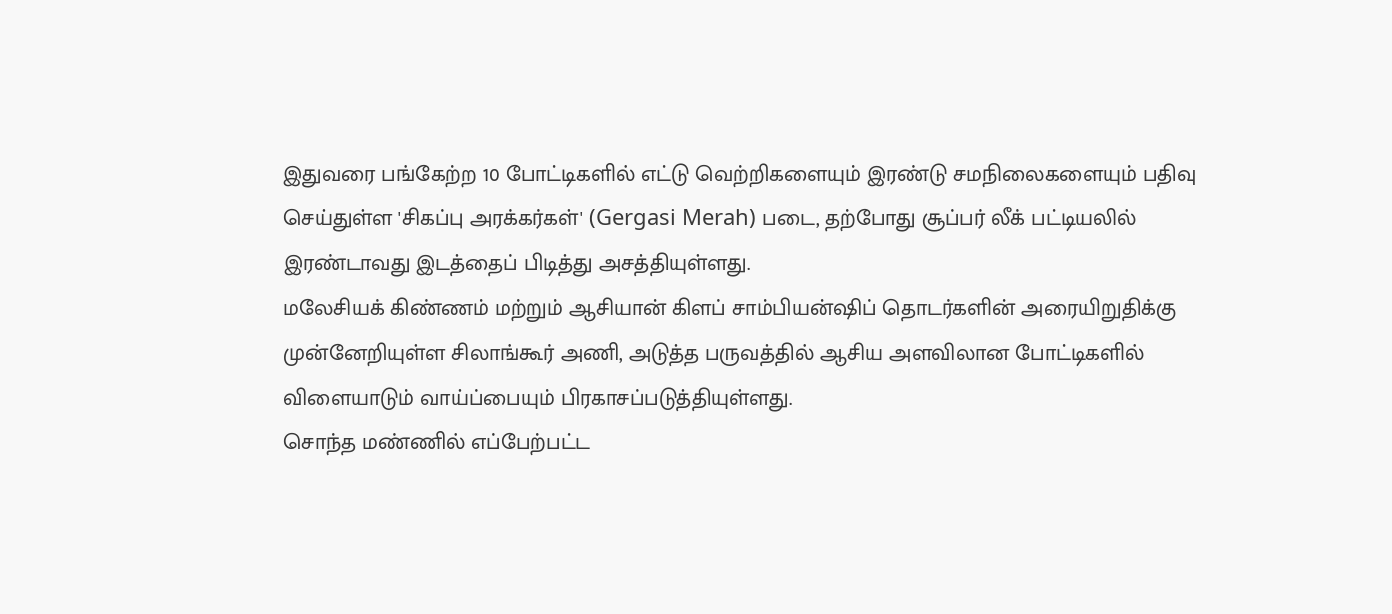இதுவரை பங்கேற்ற 10 போட்டிகளில் எட்டு வெற்றிகளையும் இரண்டு சமநிலைகளையும் பதிவு செய்துள்ள 'சிகப்பு அரக்கர்கள்' (Gergasi Merah) படை, தற்போது சூப்பர் லீக் பட்டியலில் இரண்டாவது இடத்தைப் பிடித்து அசத்தியுள்ளது.
மலேசியக் கிண்ணம் மற்றும் ஆசியான் கிளப் சாம்பியன்ஷிப் தொடர்களின் அரையிறுதிக்கு முன்னேறியுள்ள சிலாங்கூர் அணி, அடுத்த பருவத்தில் ஆசிய அளவிலான போட்டிகளில் விளையாடும் வாய்ப்பையும் பிரகாசப்படுத்தியுள்ளது.
சொந்த மண்ணில் எப்பேற்பட்ட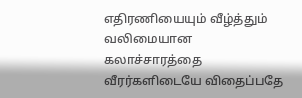எதிரணியையும் வீழ்த்தும் வலிமையான கலாச்சாரத்தை வீரர்களிடையே விதைப்பதே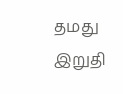தமது இறுதி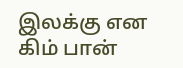இலக்கு என கிம் பான்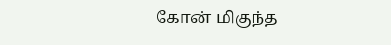கோன் மிகுந்த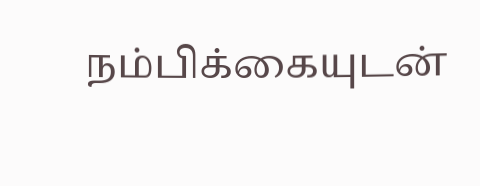நம்பிக்கையுடன்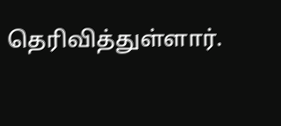தெரிவித்துள்ளார்.